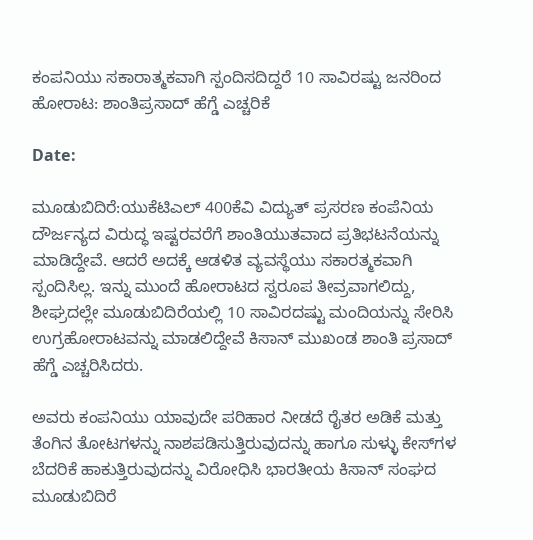ಕಂಪನಿಯು ಸಕಾರಾತ್ಮಕವಾಗಿ ಸ್ಪಂದಿಸದಿದ್ದರೆ 10 ಸಾವಿರಷ್ಟು ಜನರಿಂದ ಹೋರಾಟ: ಶಾಂತಿಪ್ರಸಾದ್ ಹೆಗ್ಡೆ ಎಚ್ಚರಿಕೆ

Date:

ಮೂಡುಬಿದಿರೆ:ಯುಕೆಟಿಎಲ್ 400ಕೆವಿ ವಿದ್ಯುತ್ ಪ್ರಸರಣ ಕಂಪೆನಿಯ ದೌರ್ಜನ್ಯದ ವಿರುದ್ಧ ಇಷ್ಟರವರೆಗೆ ಶಾಂತಿಯುತವಾದ ಪ್ರತಿಭಟನೆಯನ್ನು ಮಾಡಿದ್ದೇವೆ. ಆದರೆ ಅದಕ್ಕೆ ಆಡಳಿತ ವ್ಯವಸ್ಥೆಯು ಸಕಾರತ್ಮಕವಾಗಿ ಸ್ಪಂದಿಸಿಲ್ಲ. ಇನ್ನು ಮುಂದೆ ಹೋರಾಟದ ಸ್ವರೂಪ ತೀವ್ರವಾಗಲಿದ್ದು, ಶೀಘ್ರದಲ್ಲೇ ಮೂಡುಬಿದಿರೆಯಲ್ಲಿ 10 ಸಾವಿರದಷ್ಟು ಮಂದಿಯನ್ನು ಸೇರಿಸಿ ಉಗ್ರಹೋರಾಟವನ್ನು ಮಾಡಲಿದ್ದೇವೆ ಕಿಸಾನ್ ಮುಖಂಡ ಶಾಂತಿ ಪ್ರಸಾದ್ ಹೆಗ್ಡೆ ಎಚ್ಚರಿಸಿದರು.

ಅವರು ಕಂಪನಿಯು ಯಾವುದೇ ಪರಿಹಾರ ನೀಡದೆ ರೈತರ ಅಡಿಕೆ ಮತ್ತು ತೆಂಗಿನ ತೋಟಗಳನ್ನು ನಾಶಪಡಿಸುತ್ತಿರುವುದನ್ನು ಹಾಗೂ ಸುಳ್ಳು ಕೇಸ್‌ಗಳ ಬೆದರಿಕೆ ಹಾಕುತ್ತಿರುವುದನ್ನು ವಿರೋಧಿಸಿ ಭಾರತೀಯ ಕಿಸಾನ್ ಸಂಘದ ಮೂಡುಬಿದಿರೆ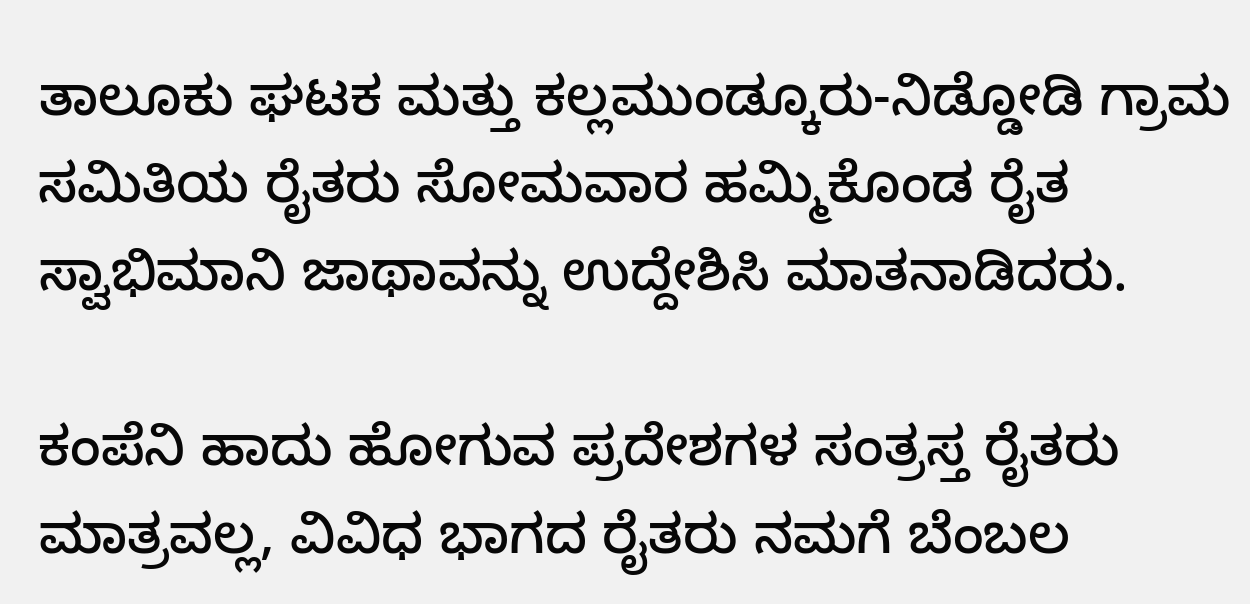ತಾಲೂಕು ಘಟಕ ಮತ್ತು ಕಲ್ಲಮುಂಡ್ಕೂರು-ನಿಡ್ಡೋಡಿ ಗ್ರಾಮ ಸಮಿತಿಯ ರೈತರು ಸೋಮವಾರ ಹಮ್ಮಿಕೊಂಡ ರೈತ ಸ್ವಾಭಿಮಾನಿ ಜಾಥಾವನ್ನು ಉದ್ದೇಶಿಸಿ ಮಾತನಾಡಿದರು.

ಕಂಪೆನಿ ಹಾದು ಹೋಗುವ ಪ್ರದೇಶಗಳ ಸಂತ್ರಸ್ತ ರೈತರು ಮಾತ್ರವಲ್ಲ, ವಿವಿಧ ಭಾಗದ ರೈತರು ನಮಗೆ ಬೆಂಬಲ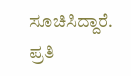ಸೂಚಿಸಿದ್ದಾರೆ. ಪ್ರತಿ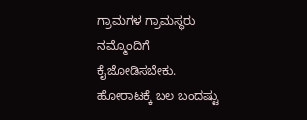ಗ್ರಾಮಗಳ ಗ್ರಾಮಸ್ಥರು ನಮ್ಮೊಂದಿಗೆ ಕೈಜೋಡಿಸಬೇಕು. ಹೋರಾಟಕ್ಕೆ ಬಲ ಬಂದಷ್ಟು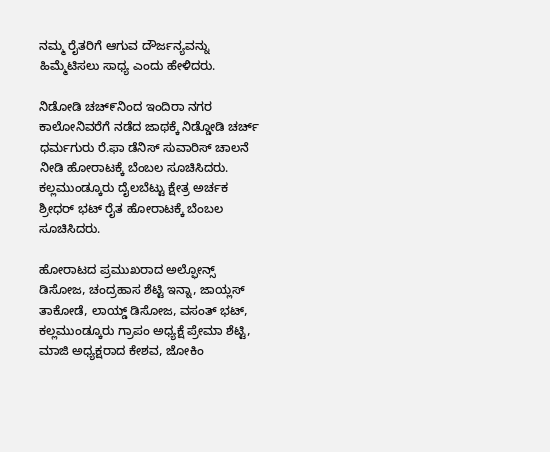ನಮ್ಮ ರೈತರಿಗೆ ಆಗುವ ದೌರ್ಜನ್ಯವನ್ನು ಹಿಮ್ಮೆಟಿಸಲು ಸಾಧ್ಯ ಎಂದು ಹೇಳಿದರು.

ನಿಡೋಡಿ ಚಚ್೯ನಿಂದ ಇಂದಿರಾ ನಗರ ಕಾಲೋನಿವರೆಗೆ ನಡೆದ ಜಾಥಕ್ಕೆ ನಿಡ್ಡೋಡಿ ಚರ್ಚ್ ಧರ್ಮಗುರು ರೆ.ಫಾ ಡೆನಿಸ್ ಸುವಾರಿಸ್ ಚಾಲನೆ ನೀಡಿ ಹೋರಾಟಕ್ಕೆ ಬೆಂಬಲ ಸೂಚಿಸಿದರು. ಕಲ್ಲಮುಂಡ್ಕೂರು ದೈಲಬೆಟ್ಟು ಕ್ಷೇತ್ರ ಅರ್ಚಕ ಶ್ರೀಧರ್ ಭಟ್ ರೈತ ಹೋರಾಟಕ್ಕೆ ಬೆಂಬಲ ಸೂಚಿಸಿದರು.

ಹೋರಾಟದ ಪ್ರಮುಖರಾದ ಅಲ್ಫೋನ್ಸ್ ಡಿಸೋಜ, ಚಂದ್ರಹಾಸ ಶೆಟ್ಟಿ ಇನ್ನಾ, ಜಾಯ್ಲಸ್ ತಾಕೋಡೆ, ಲಾಯ್ಡ್ ಡಿಸೋಜ, ವಸಂತ್ ಭಟ್, ಕಲ್ಲಮುಂಡ್ಕೂರು ಗ್ರಾಪಂ ಅಧ್ಯಕ್ಷೆ ಪ್ರೇಮಾ ಶೆಟ್ಟಿ, ಮಾಜಿ ಅಧ್ಯಕ್ಷರಾದ ಕೇಶವ, ಜೋಕಿಂ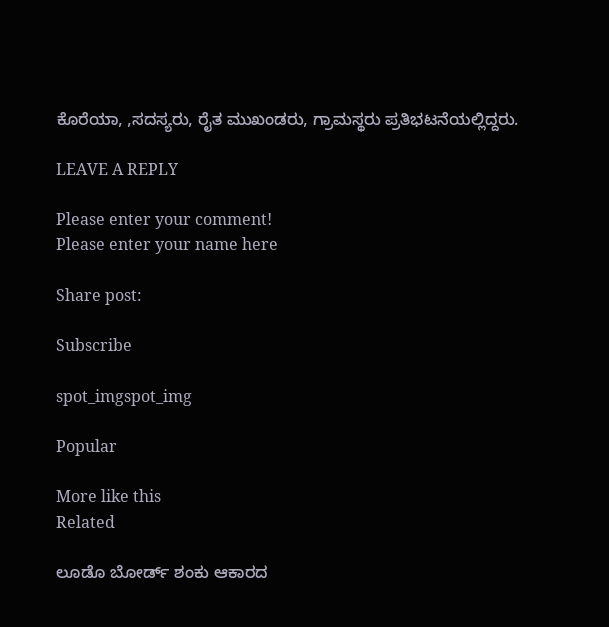ಕೊರೆಯಾ, ,ಸದಸ್ಯರು, ರೈತ ಮುಖಂಡರು, ಗ್ರಾಮಸ್ಥರು ಪ್ರತಿಭಟನೆಯಲ್ಲಿದ್ದರು.

LEAVE A REPLY

Please enter your comment!
Please enter your name here

Share post:

Subscribe

spot_imgspot_img

Popular

More like this
Related

ಲೂಡೊ ಬೋರ್ಡ್ ಶಂಕು ಆಕಾರದ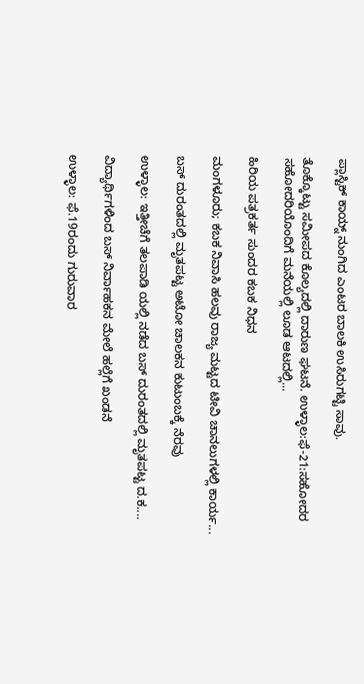ಪ್ಲಾಸ್ಟಿಕ್ ಕಾಯ್ನ್ ನುಂಗಿದ ಎಂಟರ ಬಾಲಕಿ ಉಸಿರುಗಟ್ಟಿ ಸಾವು.

ತೊಕ್ಕೊಟ್ಟು ಸಮೀಪದ ಕೊಲ್ಯದಲ್ಲಿ ದಾರುಣ ಘಟನೆ. ಉಳ್ಳಾಲ:ಫೆ-21:ಸಹೋದರ ಸಹೋದರಿಯೊಂದಿಗೆ ಮನೆಯಲ್ಲಿ ಲೂಡ ಆಟದಲ್ಲಿ...

ಹಿರಿಯ ಪತ್ರಕರ್ತ ಸುಂದರ ಕಬಕ ನಿಧನ

ಮಂಗಳೂರು; ಕಬಕ ನಿವಾಸಿ ಹಲವು ರಾಜ್ಯ ಮಟ್ಟದ ಟೀವಿ ಚಾನಲುಗಳಲ್ಲಿ ಕಾರ್ಯ...

ಬಸ್ ದುರಂತದಲ್ಲಿ ಮೃತಪಟ್ಟ ಅಟೋ ಚಾಲಕನ ಕುಟುಂಬಕ್ಕೆ ನೆರವು

ಉಳ್ಳಾಲ: ಇತ್ತೀಚೆಗೆ ತಲಪಾಡಿ ಯಲ್ಲಿ ನಡೆದ ಬಸ್ ದುರಂತದಲ್ಲಿ ಮೃತಪಟ್ಟ ದ.ಕ....

ವಿದ್ಯಾರ್ಥಿಗಳಿಂದ ಬಸ್ ನಿರ್ವಾಹಕನ ಮೇಲೆ ಹಲ್ಲೆಗೆ ಖಂಡನೆ

ಉಳ್ಳಾಲ: ಫೆ.19ರಂದು ಗುರುವಾರ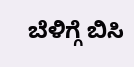ಬೆಳಿಗ್ಗೆ ಬಿಸಿ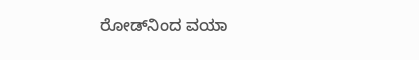ರೋಡ್‌ನಿಂದ ವಯಾ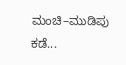ಮಂಚಿ–ಮುಡಿಪು ಕಡೆ...